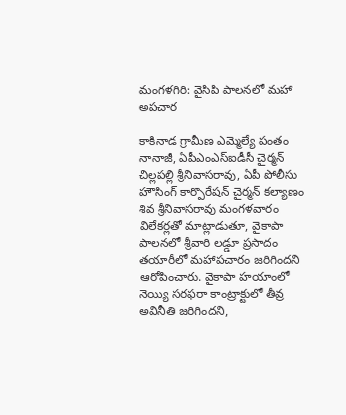మంగళగిరి: వైసిపి పాలనలో మహా అపచార

కాకినాడ గ్రామీణ ఎమ్మెల్యే పంతం నానాజీ, ఏపీఎంఎస్ఐడీసీ చైర్మన్ చిల్లపల్లి శ్రీనివాసరావు, ఏపీ పోలీసు హౌసింగ్ కార్పొరేషన్ చైర్మన్ కల్యాణం శివ శ్రీనివాసరావు మంగళవారం విలేకర్లతో మాట్లాడుతూ, వైకాపా పాలనలో శ్రీవారి లడ్డూ ప్రసాదం తయారీలో మహాపచారం జరిగిందని ఆరోపించారు. వైకాపా హయాంలో నెయ్యి సరఫరా కాంట్రాక్టులో తీవ్ర అవినీతి జరిగిందని,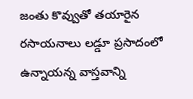జంతు కొవ్వుతో తయారైన రసాయనాలు లడ్డూ ప్రసాదంలో ఉన్నాయన్న వాస్తవాన్ని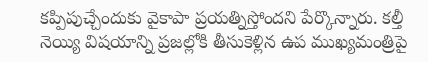కప్పిపుచ్చేందుకు వైకాపా ప్రయత్నిస్తోందని పేర్కొన్నారు. కల్తీ నెయ్యి విషయాన్ని ప్రజల్లోకి తీసుకెళ్లిన ఉప ముఖ్యమంత్రిపై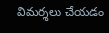విమర్శలు చేయడం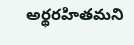అర్థరహితమని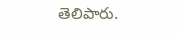తెలిపారు.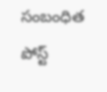సంబంధిత పోస్ట్